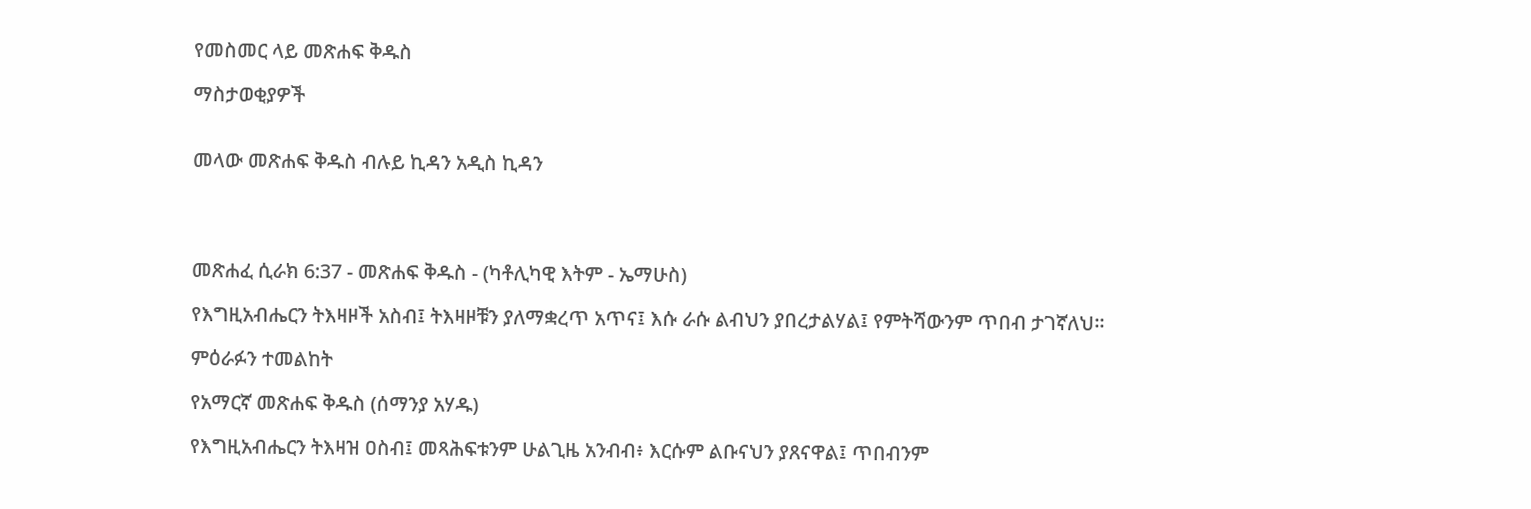የመስመር ላይ መጽሐፍ ቅዱስ

ማስታወቂያዎች


መላው መጽሐፍ ቅዱስ ብሉይ ኪዳን አዲስ ኪዳን




መጽሐፈ ሲራክ 6:37 - መጽሐፍ ቅዱስ - (ካቶሊካዊ እትም - ኤማሁስ)

የእግዚአብሔርን ትእዛዞች አስብ፤ ትእዛዞቹን ያለማቋረጥ አጥና፤ እሱ ራሱ ልብህን ያበረታልሃል፤ የምትሻውንም ጥበብ ታገኛለህ።

ምዕራፉን ተመልከት

የአማርኛ መጽሐፍ ቅዱስ (ሰማንያ አሃዱ)

የእግዚአብሔርን ትእዛዝ ዐስብ፤ መጻሕፍቱንም ሁልጊዜ አንብብ፥ እርሱም ልቡናህን ያጸናዋል፤ ጥበብንም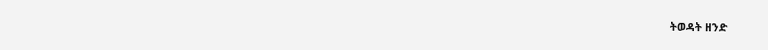ትወዳት ዘንድ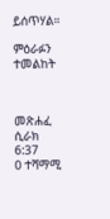ይሰጥሃል።

ምዕራፉን ተመልከት



መጽሐፈ ሲራክ 6:37
0 ተሻማሚ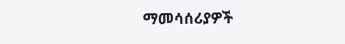ማመሳሰሪያዎች